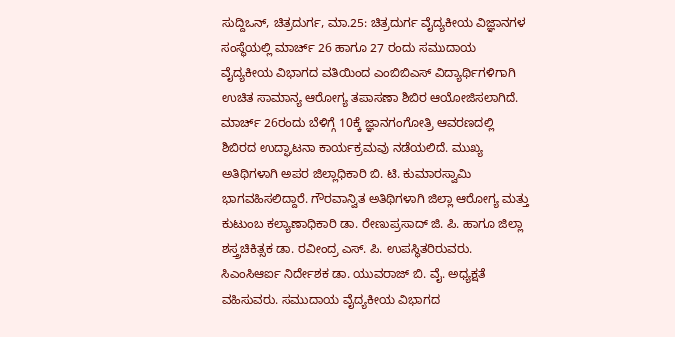ಸುದ್ದಿಒನ್, ಚಿತ್ರದುರ್ಗ, ಮಾ.25: ಚಿತ್ರದುರ್ಗ ವೈದ್ಯಕೀಯ ವಿಜ್ಞಾನಗಳ ಸಂಸ್ಥೆಯಲ್ಲಿ ಮಾರ್ಚ್ 26 ಹಾಗೂ 27 ರಂದು ಸಮುದಾಯ ವೈದ್ಯಕೀಯ ವಿಭಾಗದ ವತಿಯಿಂದ ಎಂಬಿಬಿಎಸ್ ವಿದ್ಯಾರ್ಥಿಗಳಿಗಾಗಿ ಉಚಿತ ಸಾಮಾನ್ಯ ಆರೋಗ್ಯ ತಪಾಸಣಾ ಶಿಬಿರ ಆಯೋಜಿಸಲಾಗಿದೆ.
ಮಾರ್ಚ್ 26ರಂದು ಬೆಳಿಗ್ಗೆ 10ಕ್ಕೆ ಜ್ಞಾನಗಂಗೋತ್ರಿ ಆವರಣದಲ್ಲಿ ಶಿಬಿರದ ಉದ್ಘಾಟನಾ ಕಾರ್ಯಕ್ರಮವು ನಡೆಯಲಿದೆ. ಮುಖ್ಯ ಅತಿಥಿಗಳಾಗಿ ಅಪರ ಜಿಲ್ಲಾಧಿಕಾರಿ ಬಿ. ಟಿ. ಕುಮಾರಸ್ವಾಮಿ ಭಾಗವಹಿಸಲಿದ್ದಾರೆ. ಗೌರವಾನ್ವಿತ ಅತಿಥಿಗಳಾಗಿ ಜಿಲ್ಲಾ ಆರೋಗ್ಯ ಮತ್ತು ಕುಟುಂಬ ಕಲ್ಯಾಣಾಧಿಕಾರಿ ಡಾ. ರೇಣುಪ್ರಸಾದ್ ಜಿ. ಪಿ. ಹಾಗೂ ಜಿಲ್ಲಾ ಶಸ್ತ್ರಚಿಕಿತ್ಸಕ ಡಾ. ರವೀಂದ್ರ ಎಸ್. ಪಿ. ಉಪಸ್ಥಿತರಿರುವರು. ಸಿಎಂಸಿಆರ್ಐ ನಿರ್ದೇಶಕ ಡಾ. ಯುವರಾಜ್ ಬಿ. ವೈ. ಅಧ್ಯಕ್ಷತೆ ವಹಿಸುವರು. ಸಮುದಾಯ ವೈದ್ಯಕೀಯ ವಿಭಾಗದ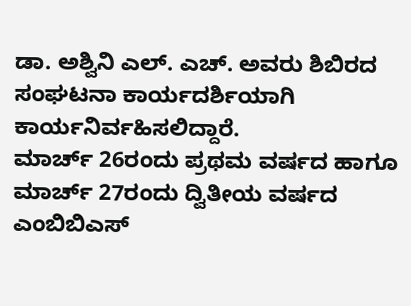ಡಾ. ಅಶ್ವಿನಿ ಎಲ್. ಎಚ್. ಅವರು ಶಿಬಿರದ ಸಂಘಟನಾ ಕಾರ್ಯದರ್ಶಿಯಾಗಿ ಕಾರ್ಯನಿರ್ವಹಿಸಲಿದ್ದಾರೆ.
ಮಾರ್ಚ್ 26ರಂದು ಪ್ರಥಮ ವರ್ಷದ ಹಾಗೂ ಮಾರ್ಚ್ 27ರಂದು ದ್ವಿತೀಯ ವರ್ಷದ ಎಂಬಿಬಿಎಸ್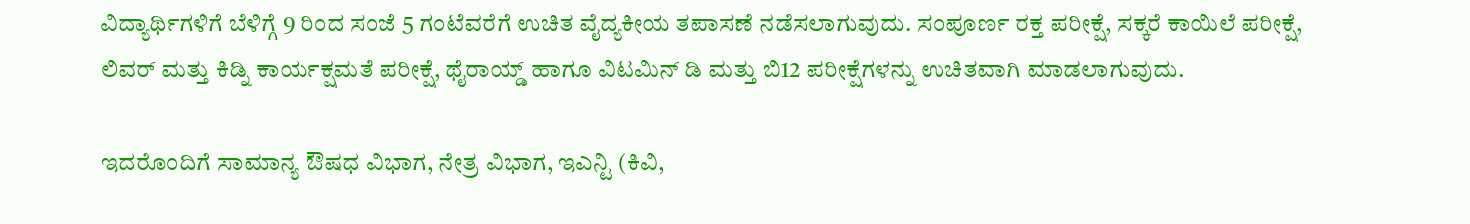ವಿದ್ಯಾರ್ಥಿಗಳಿಗೆ ಬೆಳಿಗ್ಗೆ 9 ರಿಂದ ಸಂಜೆ 5 ಗಂಟೆವರೆಗೆ ಉಚಿತ ವೈದ್ಯಕೀಯ ತಪಾಸಣೆ ನಡೆಸಲಾಗುವುದು. ಸಂಪೂರ್ಣ ರಕ್ತ ಪರೀಕ್ಷೆ, ಸಕ್ಕರೆ ಕಾಯಿಲೆ ಪರೀಕ್ಷೆ, ಲಿವರ್ ಮತ್ತು ಕಿಡ್ನಿ ಕಾರ್ಯಕ್ಷಮತೆ ಪರೀಕ್ಷೆ, ಥೈರಾಯ್ಡ್ ಹಾಗೂ ವಿಟಮಿನ್ ಡಿ ಮತ್ತು ಬಿ12 ಪರೀಕ್ಷೆಗಳನ್ನು ಉಚಿತವಾಗಿ ಮಾಡಲಾಗುವುದು.

ಇದರೊಂದಿಗೆ ಸಾಮಾನ್ಯ ಔಷಧ ವಿಭಾಗ, ನೇತ್ರ ವಿಭಾಗ, ಇಎನ್ಟಿ (ಕಿವಿ,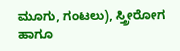ಮೂಗು, ಗಂಟಲು), ಸ್ತ್ರೀರೋಗ ಹಾಗೂ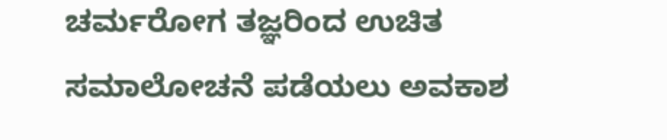ಚರ್ಮರೋಗ ತಜ್ಞರಿಂದ ಉಚಿತ ಸಮಾಲೋಚನೆ ಪಡೆಯಲು ಅವಕಾಶ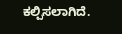ಕಲ್ಪಿಸಲಾಗಿದೆ.